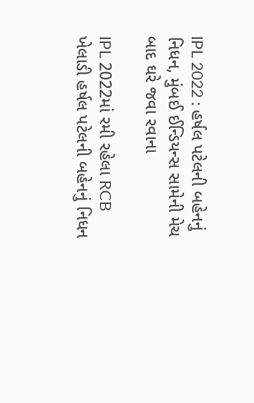IPL 2022 : હર્ષલ પટેલની બહેનનું નિધન, મુંબઈ ઈન્ડિયન્સ સામેની મેચ બાદ ઘરે જવા રવાના

IPL 2022માં રમી રહેલા RCB ખેલાડી હર્ષલ પટેલની બહેનનું નિધન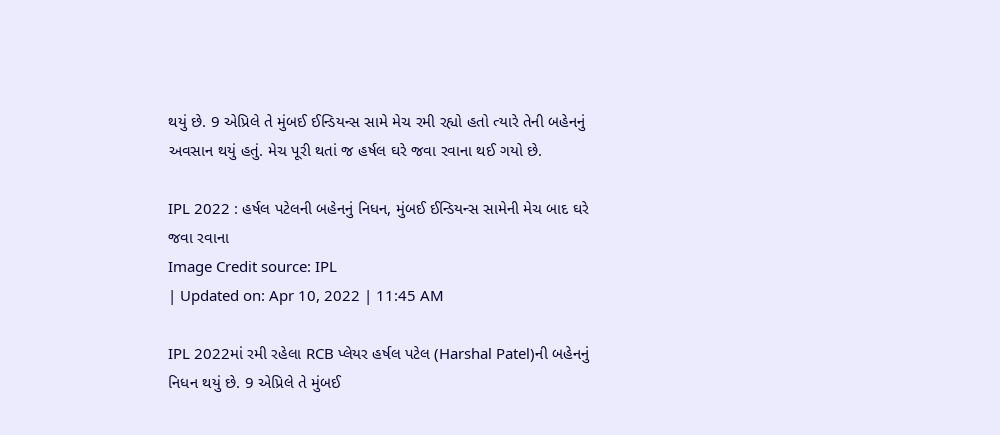થયું છે. 9 એપ્રિલે તે મુંબઈ ઈન્ડિયન્સ સામે મેચ રમી રહ્યો હતો ત્યારે તેની બહેનનું અવસાન થયું હતું. મેચ પૂરી થતાં જ હર્ષલ ઘરે જવા રવાના થઈ ગયો છે.

IPL 2022 : હર્ષલ પટેલની બહેનનું નિધન, મુંબઈ ઈન્ડિયન્સ સામેની મેચ બાદ ઘરે જવા રવાના
Image Credit source: IPL
| Updated on: Apr 10, 2022 | 11:45 AM

IPL 2022માં રમી રહેલા RCB પ્લેયર હર્ષલ પટેલ (Harshal Patel)ની બહેનનું નિધન થયું છે. 9 એપ્રિલે તે મુંબઈ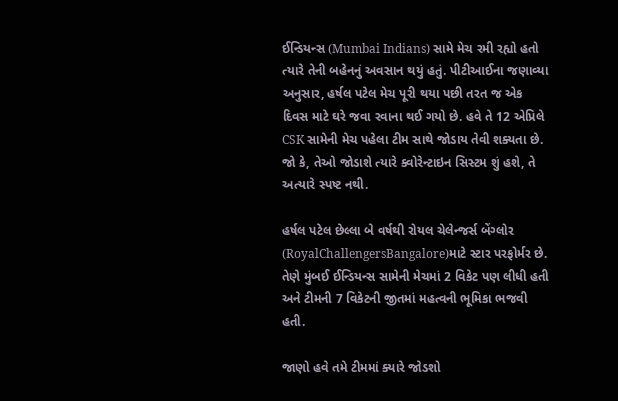ઈન્ડિયન્સ (Mumbai Indians) સામે મેચ રમી રહ્યો હતો ત્યારે તેની બહેનનું અવસાન થયું હતું. પીટીઆઈના જણાવ્યા અનુસાર, હર્ષલ પટેલ મેચ પૂરી થયા પછી તરત જ એક દિવસ માટે ઘરે જવા રવાના થઈ ગયો છે. હવે તે 12 એપ્રિલે CSK સામેની મેચ પહેલા ટીમ સાથે જોડાય તેવી શક્યતા છે. જો કે, તેઓ જોડાશે ત્યારે ક્વોરેન્ટાઇન સિસ્ટમ શું હશે, તે અત્યારે સ્પષ્ટ નથી.

હર્ષલ પટેલ છેલ્લા બે વર્ષથી રોયલ ચેલેન્જર્સ બેંગ્લોર (RoyalChallengersBangalore)માટે સ્ટાર પરફોર્મર છે. તેણે મુંબઈ ઈન્ડિયન્સ સામેની મેચમાં 2 વિકેટ પણ લીધી હતી અને ટીમની 7 વિકેટની જીતમાં મહત્વની ભૂમિકા ભજવી હતી.

જાણો હવે તમે ટીમમાં ક્યારે જોડશો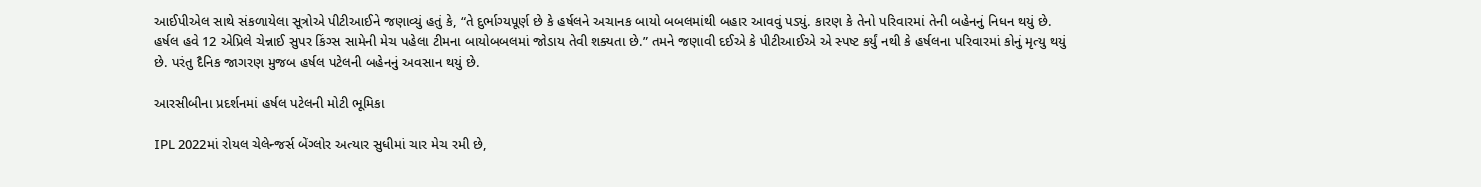આઈપીએલ સાથે સંકળાયેલા સૂત્રોએ પીટીઆઈને જણાવ્યું હતું કે, “તે દુર્ભાગ્યપૂર્ણ છે કે હર્ષલને અચાનક બાયો બબલમાંથી બહાર આવવું પડ્યું. કારણ કે તેનો પરિવારમાં તેની બહેનનું નિધન થયું છે. હર્ષલ હવે 12 એપ્રિલે ચેન્નાઈ સુપર કિંગ્સ સામેની મેચ પહેલા ટીમના બાયોબબલમાં જોડાય તેવી શક્યતા છે.” તમને જણાવી દઈએ કે પીટીઆઈએ એ સ્પષ્ટ કર્યું નથી કે હર્ષલના પરિવારમાં કોનું મૃત્યુ થયું છે. પરંતુ દૈનિક જાગરણ મુજબ હર્ષલ પટેલની બહેનનું અવસાન થયું છે.

આરસીબીના પ્રદર્શનમાં હર્ષલ પટેલની મોટી ભૂમિકા

IPL 2022માં રોયલ ચેલેન્જર્સ બેંગ્લોર અત્યાર સુધીમાં ચાર મેચ રમી છે,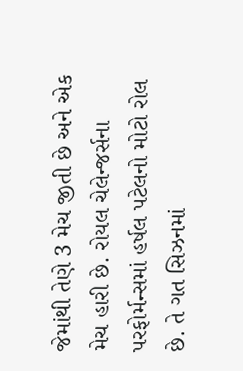જેમાંથી તેણે 3 મેચ જીતી છે અને એક મેચ હારી છે. રોયલ ચેલેન્જર્સના પરફોર્મન્સમાં હર્ષલ પટેલનો મોટો રોલ છે. તે ગત સિઝનમાં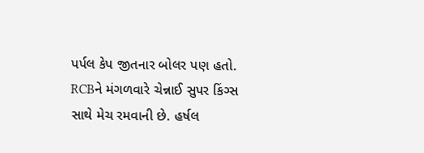પર્પલ કેપ જીતનાર બોલર પણ હતો. RCBને મંગળવારે ચેન્નાઈ સુપર કિંગ્સ સાથે મેચ રમવાની છે. હર્ષલ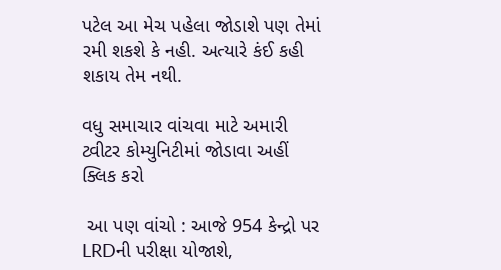પટેલ આ મેચ પહેલા જોડાશે પણ તેમાં રમી શકશે કે નહી. અત્યારે કંઈ કહી શકાય તેમ નથી.

વધુ સમાચાર વાંચવા માટે અમારી ટ્વીટર કોમ્યુનિટીમાં જોડાવા અહીં ક્લિક કરો

 આ પણ વાંચો : આજે 954 કેન્દ્રો પર LRDની પરીક્ષા યોજાશે,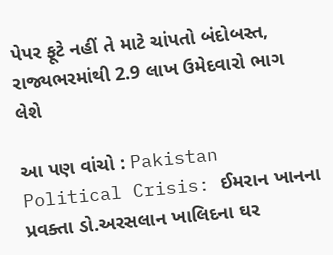પેપર ફૂટે નહીં તે માટે ચાંપતો બંદોબસ્ત, રાજ્યભરમાંથી 2.9 લાખ ઉમેદવારો ભાગ લેશે

આ પણ વાંચો : Pakistan Political Crisis: ઈમરાન ખાનના પ્રવક્તા ડો.અરસલાન ખાલિદના ઘર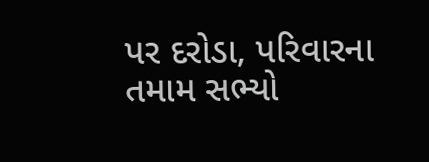પર દરોડા, પરિવારના તમામ સભ્યો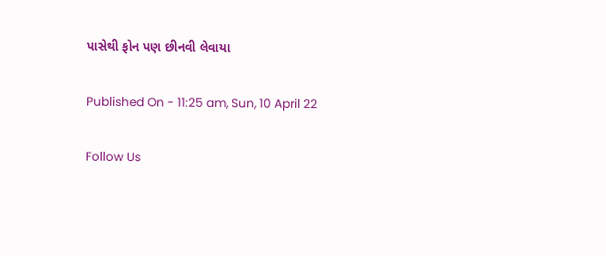પાસેથી ફોન પણ છીનવી લેવાયા

Published On - 11:25 am, Sun, 10 April 22

Follow Us